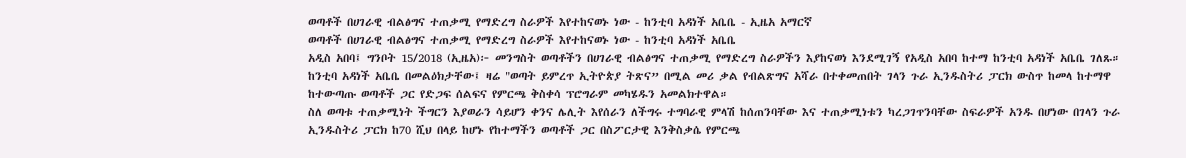ወጣቶች በሀገራዊ ብልፅግና ተጠቃሚ የማድረግ ስራዎች እየተከናወኑ ነው - ከንቲባ አዳነች አቤቤ - ኢዜአ አማርኛ
ወጣቶች በሀገራዊ ብልፅግና ተጠቃሚ የማድረግ ስራዎች እየተከናወኑ ነው - ከንቲባ አዳነች አቤቤ
አዲስ አበባ፤ ግንቦት 15/2018 (ኢዜአ)፦ መንግስት ወጣቶችን በሀገራዊ ብልፅግና ተጠቃሚ የማድረግ ስራዎችን እያከናወነ እንደሚገኝ የአዲስ አበባ ከተማ ከንቲባ አዳነች አቤቤ ገለጹ።
ከንቲባ አዳነች አቤቤ በመልዕክታቸው፤ ዛሬ "ወጣት ይምረጥ ኢትዮጵያ ትጽና” በሚል መሪ ቃል የብልጽግና አሻራ በተቀመጠበት ገላን ጉራ ኢንዱስትሪ ፓርክ ውስጥ ከመላ ከተማዋ ከተውጣጡ ወጣቶች ጋር የድጋፍ ሰልፍና የምርጫ ቅስቀሳ ፕሮግራም መካሄዱን አመልክተዋል።
ስለ ወጣቱ ተጠቃሚነት ችግርን እያወራን ሳይሆን ቀንና ሌሊት እየሰራን ለችግሩ ተግባራዊ ምላሽ ከሰጠንባቸው እና ተጠቃሚነቱን ካረጋገጥንባቸው ስፍራዎች አንዱ በሆነው በገላን ጉራ ኢንዱስትሪ ፓርክ ከ70 ሺህ በላይ ከሆኑ የከተማችን ወጣቶች ጋር በስፖርታዊ እንቅስቃሴ የምርጫ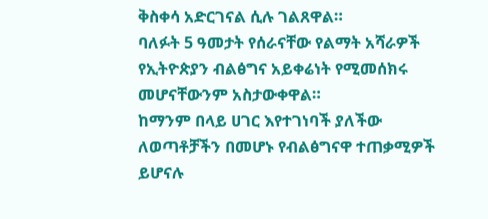ቅስቀሳ አድርገናል ሲሉ ገልጸዋል።
ባለፉት 5 ዓመታት የሰራናቸው የልማት አሻራዎች የኢትዮጵያን ብልፅግና አይቀሬነት የሚመሰክሩ መሆናቸውንም አስታውቀዋል።
ከማንም በላይ ሀገር እየተገነባች ያለችው ለወጣቶቻችን በመሆኑ የብልፅግናዋ ተጠቃሚዎች ይሆናሉ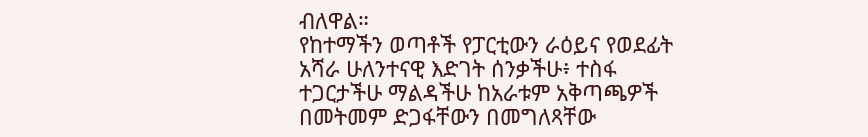ብለዋል።
የከተማችን ወጣቶች የፓርቲውን ራዕይና የወደፊት አሻራ ሁለንተናዊ እድገት ሰንቃችሁ፥ ተስፋ ተጋርታችሁ ማልዳችሁ ከአራቱም አቅጣጫዎች በመትመም ድጋፋቸውን በመግለጻቸው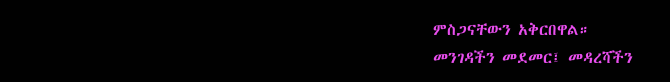ምስጋናቸውን አቅርበዋል።
መንገዳችን መደመር፤ መዳረሻችን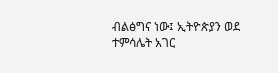ብልፅግና ነው፤ ኢትዮጵያን ወደ ተምሳሌት አገር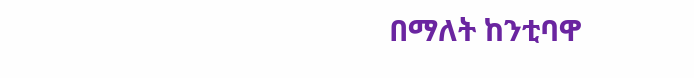በማለት ከንቲባዋ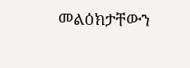መልዕክታቸውን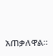አጠቃለዋል።